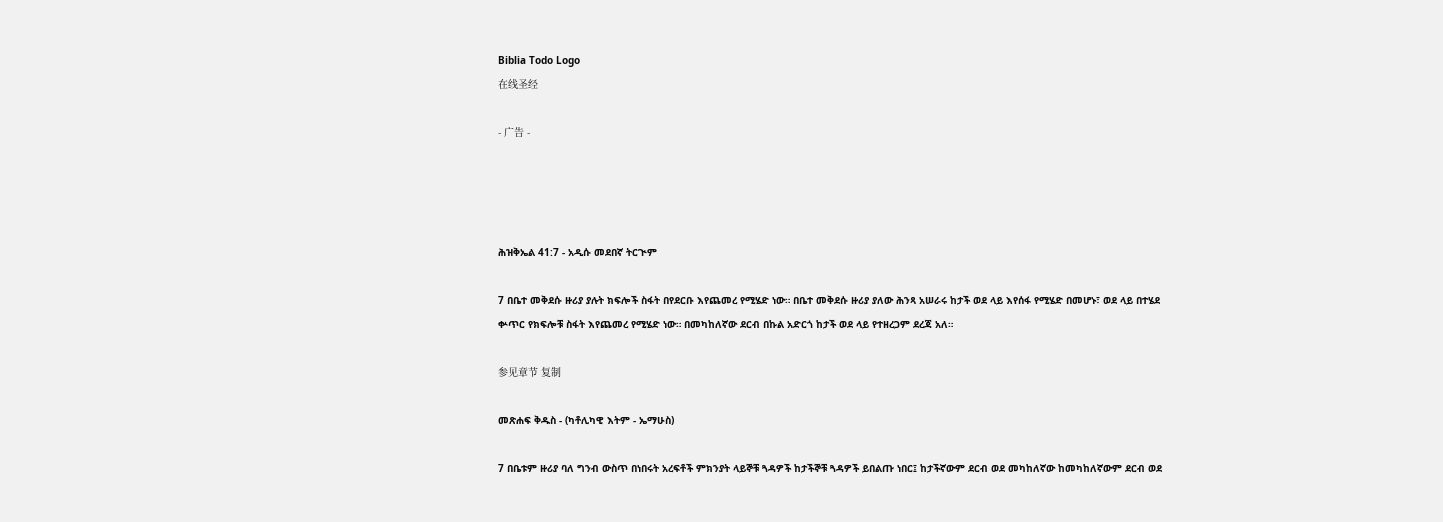Biblia Todo Logo
在线圣经

- 广告 -




ሕዝቅኤል 41:7 - አዲሱ መደበኛ ትርጒም

7 በቤተ መቅደሱ ዙሪያ ያሉት ክፍሎች ስፋት በየደርቡ እየጨመረ የሚሄድ ነው። በቤተ መቅደሱ ዙሪያ ያለው ሕንጻ አሠራሩ ከታች ወደ ላይ እየሰፋ የሚሄድ በመሆኑ፣ ወደ ላይ በተሄደ ቍጥር የክፍሎቹ ስፋት እየጨመረ የሚሄድ ነው። በመካከለኛው ደርብ በኩል አድርጎ ከታች ወደ ላይ የተዘረጋም ደረጃ አለ።

参见章节 复制

መጽሐፍ ቅዱስ - (ካቶሊካዊ እትም - ኤማሁስ)

7 በቤቱም ዙሪያ ባለ ግንብ ውስጥ በነበሩት አረፍቶች ምክንያት ላይኞቹ ጓዳዎች ከታችኞቹ ጓዳዎች ይበልጡ ነበር፤ ከታችኛውም ደርብ ወደ መካከለኛው ከመካከለኛውም ደርብ ወደ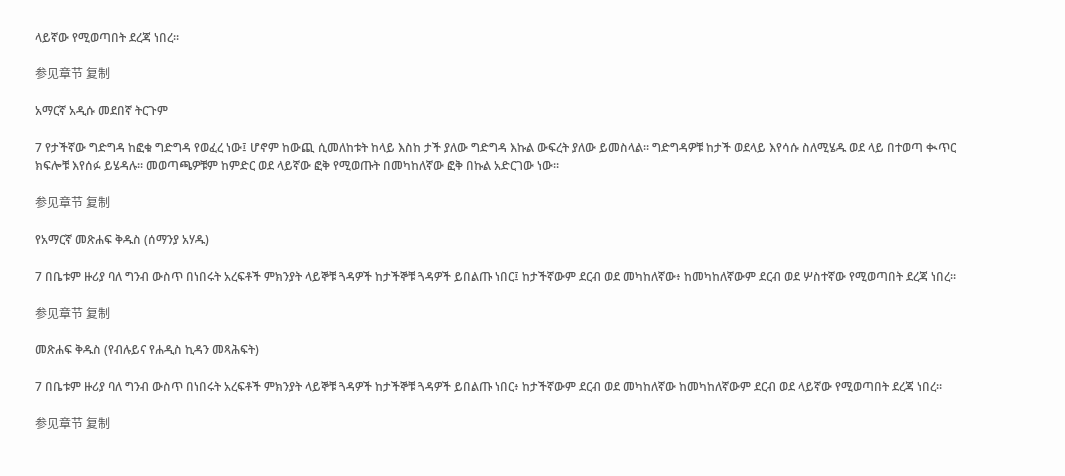ላይኛው የሚወጣበት ደረጃ ነበረ።

参见章节 复制

አማርኛ አዲሱ መደበኛ ትርጉም

7 የታችኛው ግድግዳ ከፎቁ ግድግዳ የወፈረ ነው፤ ሆኖም ከውጪ ሲመለከቱት ከላይ እስከ ታች ያለው ግድግዳ እኩል ውፍረት ያለው ይመስላል። ግድግዳዎቹ ከታች ወደላይ እየሳሱ ስለሚሄዱ ወደ ላይ በተወጣ ቊጥር ክፍሎቹ እየሰፉ ይሄዳሉ። መወጣጫዎቹም ከምድር ወደ ላይኛው ፎቅ የሚወጡት በመካከለኛው ፎቅ በኩል አድርገው ነው።

参见章节 复制

የአማርኛ መጽሐፍ ቅዱስ (ሰማንያ አሃዱ)

7 በቤቱም ዙሪያ ባለ ግንብ ውስጥ በነበሩት አረፍቶች ምክንያት ላይኞቹ ጓዳዎች ከታችኞቹ ጓዳዎች ይበልጡ ነበር፤ ከታችኛውም ደርብ ወደ መካከለኛው፥ ከመካከለኛውም ደርብ ወደ ሦስተኛው የሚወጣበት ደረጃ ነበረ።

参见章节 复制

መጽሐፍ ቅዱስ (የብሉይና የሐዲስ ኪዳን መጻሕፍት)

7 በቤቱም ዙሪያ ባለ ግንብ ውስጥ በነበሩት አረፍቶች ምክንያት ላይኞቹ ጓዳዎች ከታችኞቹ ጓዳዎች ይበልጡ ነበር፥ ከታችኛውም ደርብ ወደ መካከለኛው ከመካከለኛውም ደርብ ወደ ላይኛው የሚወጣበት ደረጃ ነበረ።

参见章节 复制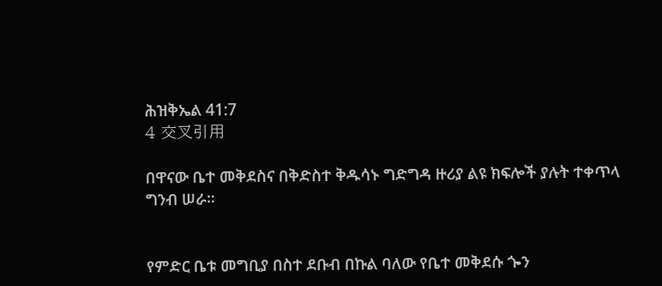ሕዝቅኤል 41:7
4 交叉引用

በዋናው ቤተ መቅደስና በቅድስተ ቅዱሳኑ ግድግዳ ዙሪያ ልዩ ክፍሎች ያሉት ተቀጥላ ግንብ ሠራ።


የምድር ቤቱ መግቢያ በስተ ደቡብ በኩል ባለው የቤተ መቅደሱ ጐን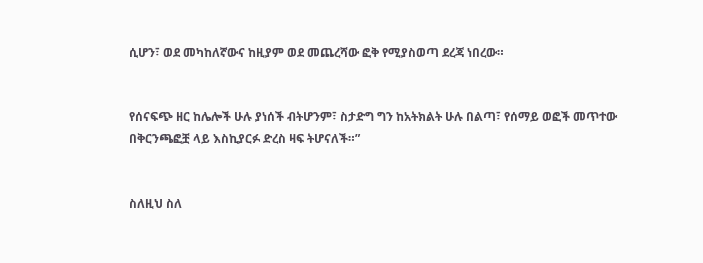ሲሆን፣ ወደ መካከለኛውና ከዚያም ወደ መጨረሻው ፎቅ የሚያስወጣ ደረጃ ነበረው።


የሰናፍጭ ዘር ከሌሎች ሁሉ ያነሰች ብትሆንም፣ ስታድግ ግን ከአትክልት ሁሉ በልጣ፣ የሰማይ ወፎች መጥተው በቅርንጫፎቿ ላይ እስኪያርፉ ድረስ ዛፍ ትሆናለች።”


ስለዚህ ስለ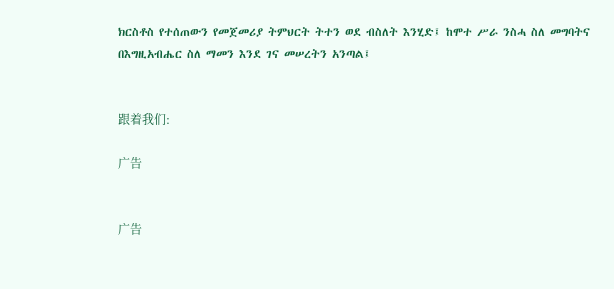ክርስቶስ የተሰጠውን የመጀመሪያ ትምህርት ትተን ወደ ብስለት እንሂድ፤ ከሞተ ሥራ ንስሓ ስለ መግባትና በእግዚአብሔር ስለ ማመን እንደ ገና መሠረትን አንጣል፤


跟着我们:

广告


广告